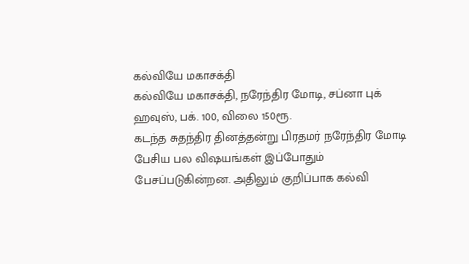கல்வியே மகாசக்தி
கல்வியே மகாசக்தி, நரேந்திர மோடி, சப்னா புக் ஹவுஸ், பக். 100, விலை 150ரூ.
கடந்த சுதந்திர தினத்தன்று பிரதமர் நரேந்திர மோடி பேசிய பல விஷயங்கள் இப்போதும் பேசப்படுகின்றன. அதிலும் குறிப்பாக கல்வி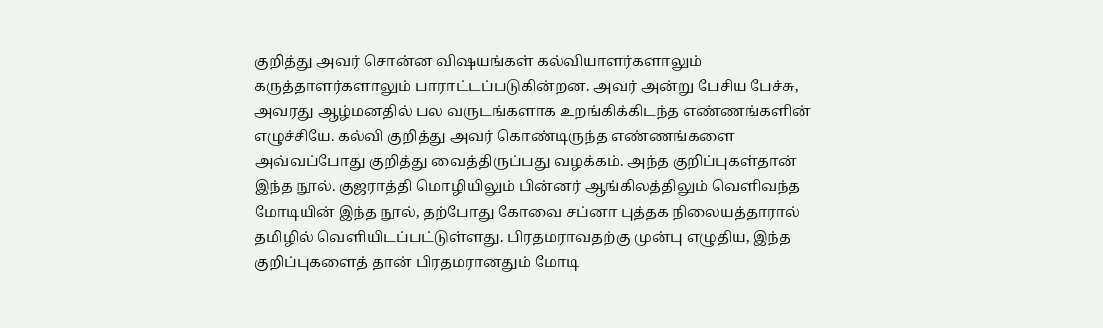குறித்து அவர் சொன்ன விஷயங்கள் கல்வியாளர்களாலும் கருத்தாளர்களாலும் பாராட்டப்படுகின்றன. அவர் அன்று பேசிய பேச்சு, அவரது ஆழ்மனதில் பல வருடங்களாக உறங்கிக்கிடந்த எண்ணங்களின் எழுச்சியே. கல்வி குறித்து அவர் கொண்டிருந்த எண்ணங்களை அவ்வப்போது குறித்து வைத்திருப்பது வழக்கம். அந்த குறிப்புகள்தான் இந்த நூல். குஜராத்தி மொழியிலும் பின்னர் ஆங்கிலத்திலும் வெளிவந்த மோடியின் இந்த நூல், தற்போது கோவை சப்னா புத்தக நிலையத்தாரால் தமிழில் வெளியிடப்பட்டுள்ளது. பிரதமராவதற்கு முன்பு எழுதிய, இந்த குறிப்புகளைத் தான் பிரதமரானதும் மோடி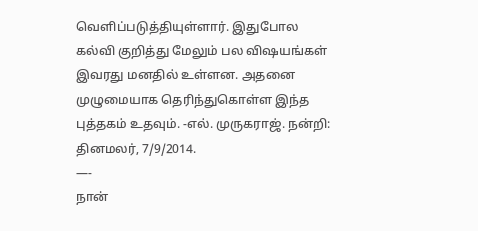வெளிப்படுத்தியுள்ளார். இதுபோல கல்வி குறித்து மேலும் பல விஷயங்கள் இவரது மனதில் உள்ளன. அதனை முழுமையாக தெரிந்துகொள்ள இந்த புத்தகம் உதவும். -எல். முருகராஜ். நன்றி: தினமலர், 7/9/2014.
—-
நான்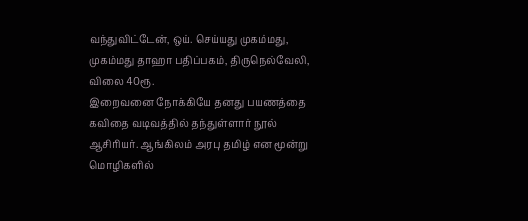வந்துவிட்டேன், ஒய். செய்யது முகம்மது, முகம்மது தாஹா பதிப்பகம், திருநெல்வேலி, விலை 40ரூ.
இறைவனை நோக்கியே தனது பயணத்தை கவிதை வடிவத்தில் தந்துள்ளார் நூல் ஆசிரியர். ஆங்கிலம் அரபு தமிழ் என மூன்று மொழிகளில்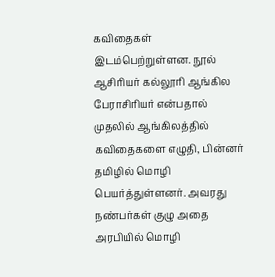கவிதைகள் இடம்பெற்றுள்ளன. நூல் ஆசிரியர் கல்லூரி ஆங்கில பேராசிரியர் என்பதால் முதலில் ஆங்கிலத்தில் கவிதைகளை எழுதி, பின்னர் தமிழில் மொழி பெயர்த்துள்ளனர். அவரது நண்பர்கள் குழு அதை அரபியில் மொழி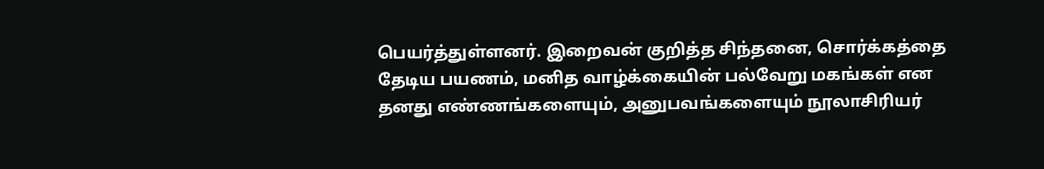பெயர்த்துள்ளனர். இறைவன் குறித்த சிந்தனை, சொர்க்கத்தை தேடிய பயணம், மனித வாழ்க்கையின் பல்வேறு மகங்கள் என தனது எண்ணங்களையும், அனுபவங்களையும் நூலாசிரியர்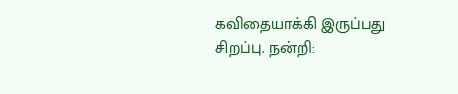கவிதையாக்கி இருப்பது சிறப்பு. நன்றி: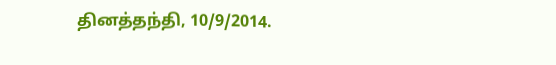தினத்தந்தி, 10/9/2014.